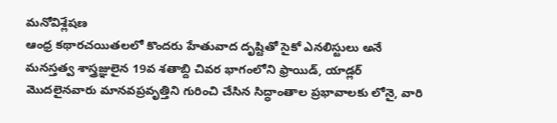మనోవిశ్లేషణ
ఆంధ్ర కథారచయితలలో కొందరు హేతువాద దృష్టితో సైకో ఎనలిస్టులు అనే మనస్తత్వ శాస్త్రజ్ఞులైన 19వ శతాబ్ది చివర భాగంలోని ఫ్రాయిడ్, యాడ్లర్ మొదలైనవారు మానవప్రవృత్తిని గురించి చేసిన సిద్ధాంతాల ప్రభావాలకు లోనై, వారి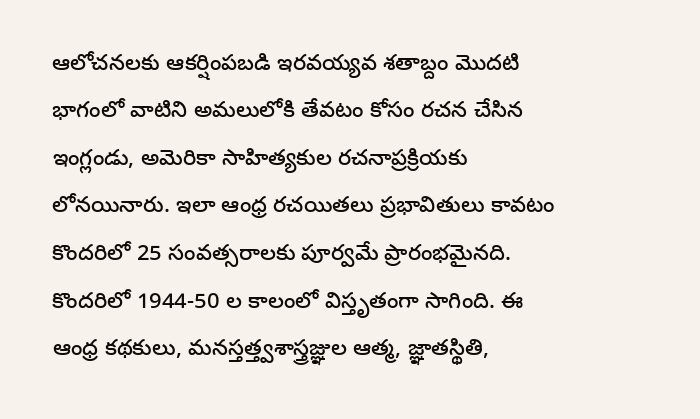ఆలోచనలకు ఆకర్షింపబడి ఇరవయ్యవ శతాబ్దం మొదటి భాగంలో వాటిని అమలులోకి తేవటం కోసం రచన చేసిన ఇంగ్లండు, అమెరికా సాహిత్యకుల రచనాప్రక్రియకు లోనయినారు. ఇలా ఆంధ్ర రచయితలు ప్రభావితులు కావటం కొందరిలో 25 సంవత్సరాలకు పూర్వమే ప్రారంభమైనది. కొందరిలో 1944-50 ల కాలంలో విస్తృతంగా సాగింది. ఈ ఆంధ్ర కథకులు, మనస్తత్త్వశాస్త్రజ్ఞుల ఆత్మ, జ్ఞాతస్థితి,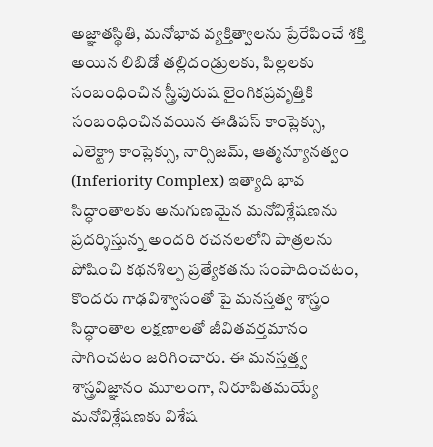అజ్ఞాతస్థితి, మనోభావ వ్యక్తిత్వాలను ప్రేరేపించే శక్తి అయిన లిబిడో తల్లిదండ్రులకు, పిల్లలకు సంబంధించిన స్త్రీపురుష లైంగికప్రవృత్తికి సంబంధించినవయిన ఈడిపస్ కాంప్లెక్సు, ఎలెక్ట్రా కాంప్లెక్సు, నార్సిజమ్, ఆత్మన్యూనత్వం (Inferiority Complex) ఇత్యాది భావ సిద్ధాంతాలకు అనుగుణమైన మనోవిశ్లేషణను ప్రదర్శిస్తున్న అందరి రచనలలోని పాత్రలను పోషించి కథనశిల్ప ప్రత్యేకతను సంపాదించటం, కొందరు గాఢవిశ్వాసంతో పై మనస్తత్వ శాస్త్రం సిద్ధాంతాల లక్షణాలతో జీవితవర్తమానం సాగించటం జరిగించారు. ఈ మనస్తత్త్వ శాస్త్రవిజ్ఞానం మూలంగా, నిరూపితమయ్యే మనోవిశ్లేషణకు విశేష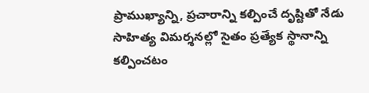ప్రాముఖ్యాన్ని, ప్రచారాన్ని కల్పించే దృష్టితో నేడు సాహిత్య విమర్శనల్లో సైతం ప్రత్యేక స్థానాన్ని కల్పించటం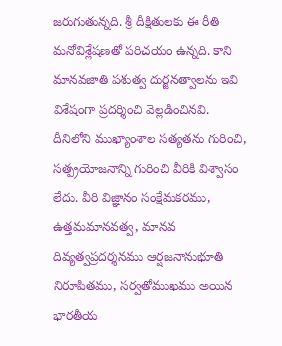జరుగుతున్నది. శ్రీ దీక్షితులకు ఈ రీతి మనోవిశ్లేషణతో పరిచయం ఉన్నది. కాని మానవజాతి పశుత్వ దుర్జనత్వాలను ఇవి విశేషంగా ప్రదర్శించి వెల్లడించినవి. దీనిలోని ముఖ్యాంశాల సత్యతను గురించి, సత్ప్రయోజనాన్ని గురించి వీరికి విశ్వాసం లేదు. వీరి విజ్ఞానం సంక్షేమకరము, ఉత్తమమానవత్వ, మానవ దివ్యత్వప్రదర్శనము ఆర్షజనానుభూతి నిరూపితము, సర్వతోముఖము అయిన భారతీయ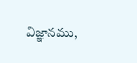విజ్ఞానము,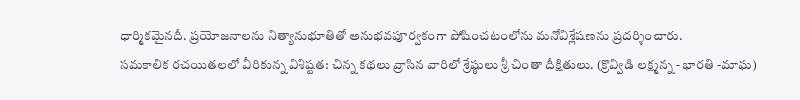ధార్మికమైనదీ. ప్రయోజనాలను నిత్యానుభూతితో అనుభవపూర్వకంగా పోషించటంలోను మనోవిశ్లేషణను ప్రదర్శించారు.
సమకాలిక రచయితలలో వీరికున్న విశిష్టత: చిన్న కథలు వ్రాసిన వారిలో శ్రేష్ఠులు శ్రీ చింతా దీక్షితులు. (క్రొవ్విడి లక్ష్మన్న - భారతి -మాఘ)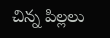చిన్న పిల్లలు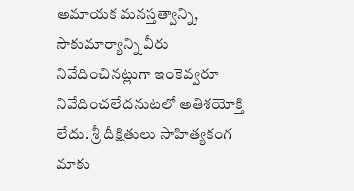అమాయక మనస్తత్వాన్ని, సౌకుమార్యాన్ని వీరు నివేదించినట్లుగా ఇంకెవ్వరూ నివేదించలేదనుటలో అతిశయోక్తి లేదు. శ్రీ దీక్షితులు సాహిత్యకంగ మాకు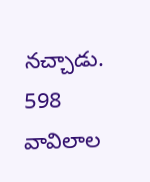నచ్చాడు.
598
వావిలాల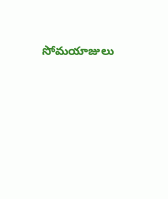సోమయాజులు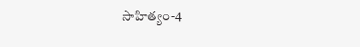సాహిత్యం-4